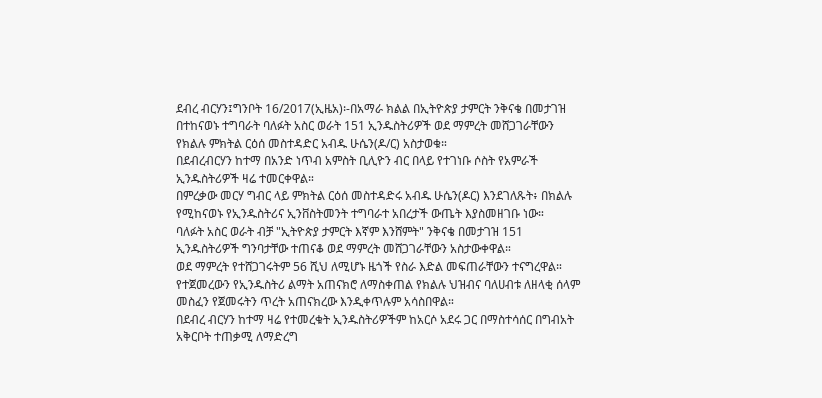ደብረ ብርሃን፤ግንቦት 16/2017(ኢዜአ)፡-በአማራ ክልል በኢትዮጵያ ታምርት ንቅናቄ በመታገዝ በተከናወኑ ተግባራት ባለፉት አስር ወራት 151 ኢንዱስትሪዎች ወደ ማምረት መሸጋገራቸውን የክልሉ ምክትል ርዕሰ መስተዳድር አብዱ ሁሴን(ዶ/ር) አስታወቁ።
በደብረብርሃን ከተማ በአንድ ነጥብ አምስት ቢሊዮን ብር በላይ የተገነቡ ሶስት የአምራች ኢንዱስትሪዎች ዛሬ ተመርቀዋል።
በምረቃው መርሃ ግብር ላይ ምክትል ርዕሰ መስተዳድሩ አብዱ ሁሴን(ዶር) እንደገለጹት፥ በክልሉ የሚከናወኑ የኢንዱስትሪና ኢንቨስትመንት ተግባራተ አበረታች ውጤት እያስመዘገቡ ነው።
ባለፉት አስር ወራት ብቻ "ኢትዮጵያ ታምርት እኛም እንሸምት" ንቅናቄ በመታገዝ 151 ኢንዱስትሪዎች ግንባታቸው ተጠናቆ ወደ ማምረት መሸጋገራቸውን አስታውቀዋል።
ወደ ማምረት የተሸጋገሩትም 56 ሺህ ለሚሆኑ ዜጎች የስራ እድል መፍጠራቸውን ተናግረዋል።
የተጀመረውን የኢንዱስትሪ ልማት አጠናክሮ ለማስቀጠል የክልሉ ህዝብና ባለሀብቱ ለዘላቂ ሰላም መስፈን የጀመሩትን ጥረት አጠናክረው እንዲቀጥሉም አሳስበዋል።
በደብረ ብርሃን ከተማ ዛሬ የተመረቁት ኢንዱስትሪዎችም ከአርሶ አደሩ ጋር በማስተሳሰር በግብአት አቅርቦት ተጠቃሚ ለማድረግ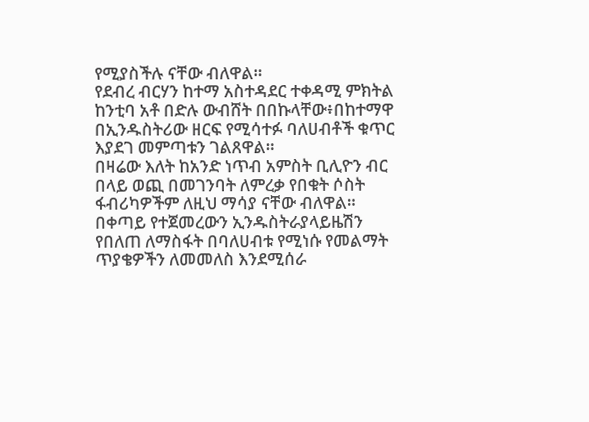የሚያስችሉ ናቸው ብለዋል።
የደብረ ብርሃን ከተማ አስተዳደር ተቀዳሚ ምክትል ከንቲባ አቶ በድሉ ውብሸት በበኩላቸው፥በከተማዋ በኢንዱስትሪው ዘርፍ የሚሳተፉ ባለሀብቶች ቁጥር እያደገ መምጣቱን ገልጸዋል።
በዛሬው እለት ከአንድ ነጥብ አምስት ቢሊዮን ብር በላይ ወጪ በመገንባት ለምረቃ የበቁት ሶስት ፋብሪካዎችም ለዚህ ማሳያ ናቸው ብለዋል።
በቀጣይ የተጀመረውን ኢንዱስትራያላይዜሽን የበለጠ ለማስፋት በባለሀብቱ የሚነሱ የመልማት ጥያቄዎችን ለመመለስ እንደሚሰራ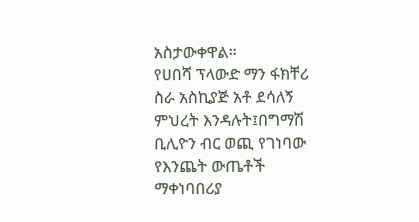አስታውቀዋል።
የሀበሻ ፕላውድ ማን ፋክቸሪ ስራ አስኪያጅ አቶ ደሳለኝ ምህረት እንዳሉት፤በግማሽ ቢሊዮን ብር ወጪ የገነባው የእንጨት ውጤቶች ማቀነባበሪያ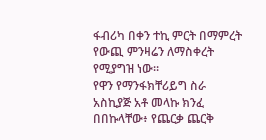ፋብሪካ በቀን ተኪ ምርት በማምረት የውጪ ምንዛሬን ለማስቀረት የሚያግዝ ነው።
የዋን የማንፋክቸሪይግ ስራ አስኪያጅ አቶ መላኩ ክንፈ በበኩላቸው፥ የጨርቃ ጨርቅ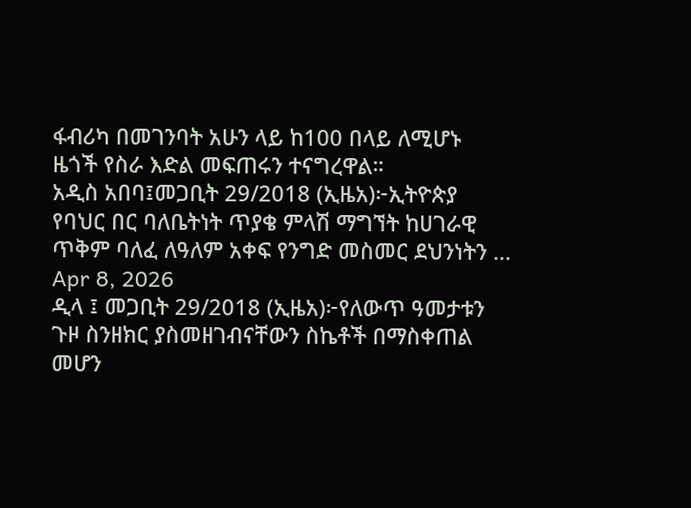ፋብሪካ በመገንባት አሁን ላይ ከ100 በላይ ለሚሆኑ ዜጎች የስራ እድል መፍጠሩን ተናግረዋል።
አዲስ አበባ፤መጋቢት 29/2018 (ኢዜአ)፦ኢትዮጵያ የባህር በር ባለቤትነት ጥያቄ ምላሽ ማግኘት ከሀገራዊ ጥቅም ባለፈ ለዓለም አቀፍ የንግድ መስመር ደህንነትን ...
Apr 8, 2026
ዲላ ፤ መጋቢት 29/2018 (ኢዜአ)፦የለውጥ ዓመታቱን ጉዞ ስንዘክር ያስመዘገብናቸውን ስኬቶች በማስቀጠል መሆን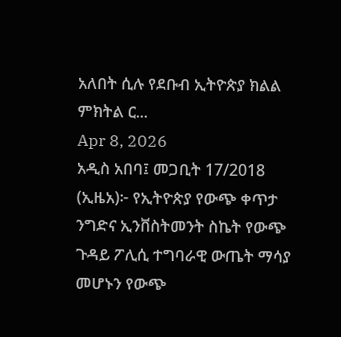አለበት ሲሉ የደቡብ ኢትዮጵያ ክልል ምክትል ር...
Apr 8, 2026
አዲስ አበባ፤ መጋቢት 17/2018 (ኢዜአ)፦ የኢትዮጵያ የውጭ ቀጥታ ንግድና ኢንቨስትመንት ስኬት የውጭ ጉዳይ ፖሊሲ ተግባራዊ ውጤት ማሳያ መሆኑን የውጭ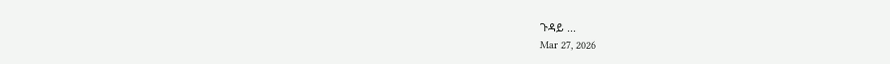ጉዳይ ...
Mar 27, 2026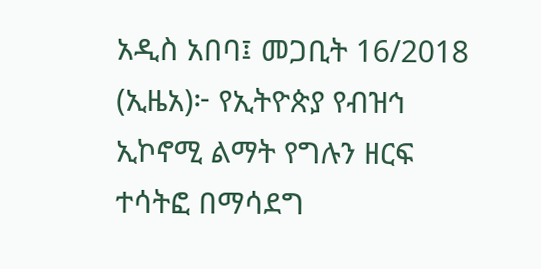አዲስ አበባ፤ መጋቢት 16/2018 (ኢዜአ)፦ የኢትዮጵያ የብዝኅ ኢኮኖሚ ልማት የግሉን ዘርፍ ተሳትፎ በማሳደግ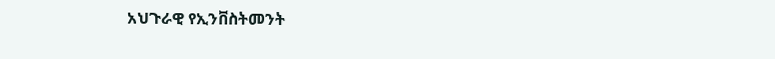አህጉራዊ የኢንቨስትመንት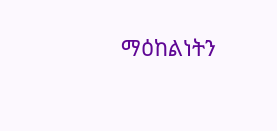ማዕከልነትን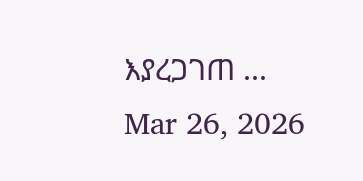እያረጋገጠ ...
Mar 26, 2026